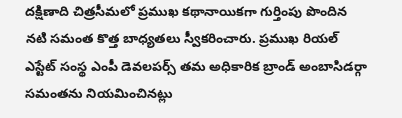దక్షిణాది చిత్రసీమలో ప్రముఖ కథానాయికగా గుర్తింపు పొందిన నటి సమంత కొత్త బాధ్యతలు స్వీకరించారు. ప్రముఖ రియల్ ఎస్టేట్ సంస్థ ఎంపీ డెవలపర్స్ తమ అధికారిక బ్రాండ్ అంబాసిడర్గా సమంతను నియమించినట్లు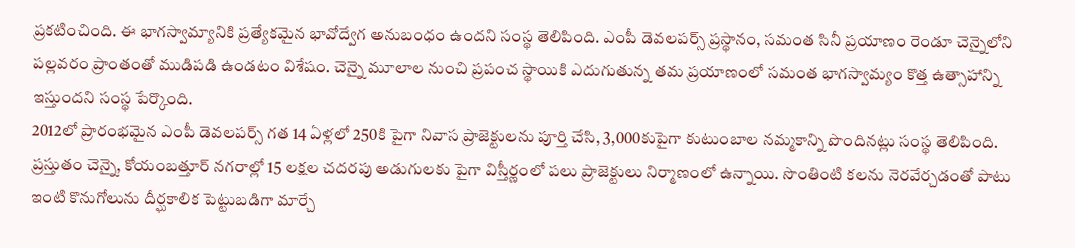ప్రకటించింది. ఈ భాగస్వామ్యానికి ప్రత్యేకమైన భావోద్వేగ అనుబంధం ఉందని సంస్థ తెలిపింది. ఎంపీ డెవలపర్స్ ప్రస్థానం, సమంత సినీ ప్రయాణం రెండూ చెన్నైలోని పల్లవరం ప్రాంతంతో ముడిపడి ఉండటం విశేషం. చెన్నై మూలాల నుంచి ప్రపంచ స్థాయికి ఎదుగుతున్న తమ ప్రయాణంలో సమంత భాగస్వామ్యం కొత్త ఉత్సాహాన్ని ఇస్తుందని సంస్థ పేర్కొంది.
2012లో ప్రారంభమైన ఎంపీ డెవలపర్స్ గత 14 ఏళ్లలో 250కి పైగా నివాస ప్రాజెక్టులను పూర్తి చేసి, 3,000కుపైగా కుటుంబాల నమ్మకాన్ని పొందినట్లు సంస్థ తెలిపింది. ప్రస్తుతం చెన్నై, కోయంబత్తూర్ నగరాల్లో 15 లక్షల చదరపు అడుగులకు పైగా విస్తీర్ణంలో పలు ప్రాజెక్టులు నిర్మాణంలో ఉన్నాయి. సొంతింటి కలను నెరవేర్చడంతో పాటు ఇంటి కొనుగోలును దీర్ఘకాలిక పెట్టుబడిగా మార్చే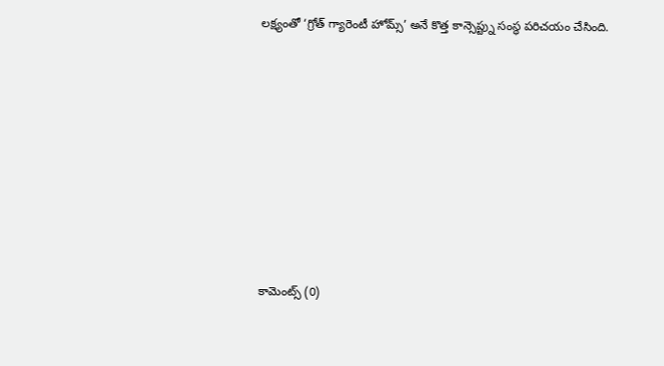లక్ష్యంతో ‘గ్రోత్ గ్యారెంటీ హోమ్స్’ అనే కొత్త కాన్సెప్ట్ను సంస్థ పరిచయం చేసింది.













కామెంట్స్ (0)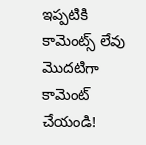ఇప్పటికి కామెంట్స్ లేవు
మొదటిగా కామెంట్ చేయండి!